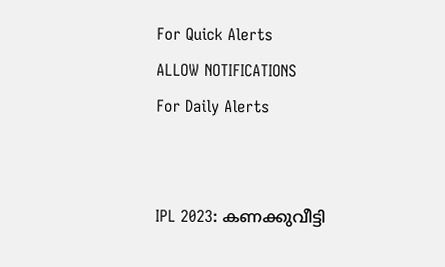For Quick Alerts
ALLOW NOTIFICATIONS
For Daily Alerts


IPL 2023: കണക്കുവീട്ടി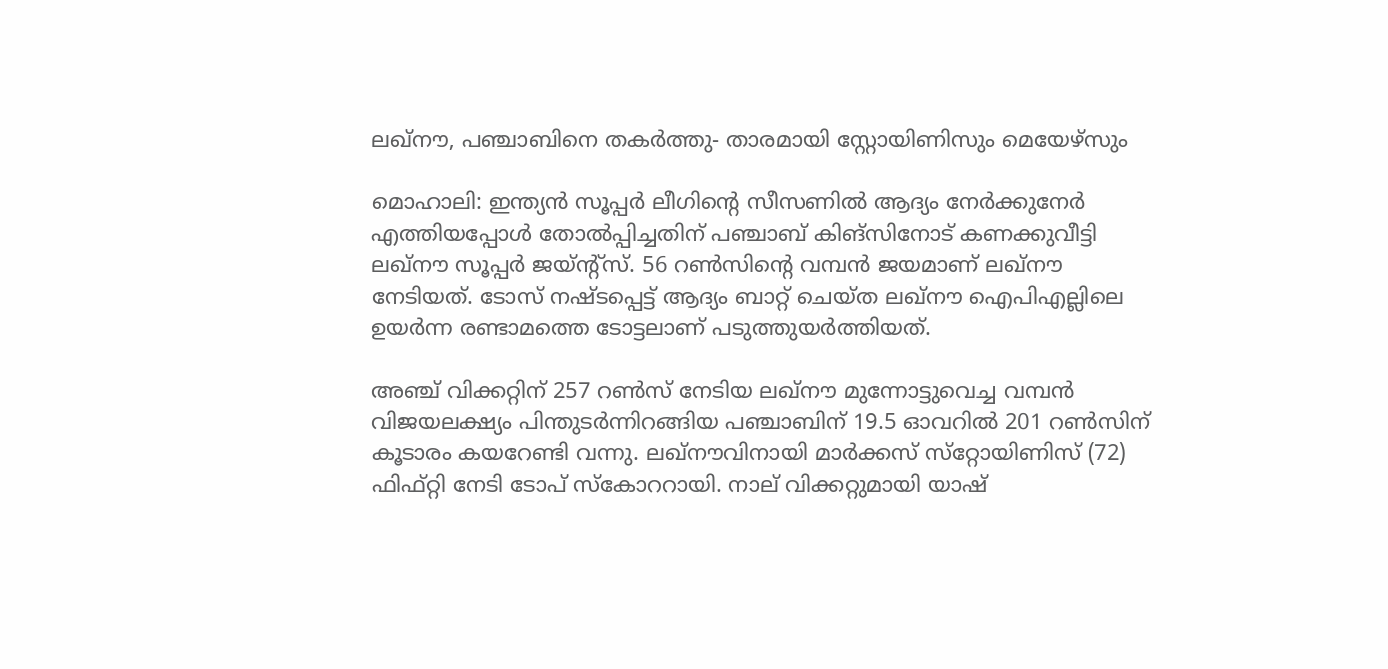ലഖ്‌നൗ, പഞ്ചാബിനെ തകര്‍ത്തു- താരമായി സ്റ്റോയിണിസും മെയേഴ്‌സും

മൊഹാലി: ഇന്ത്യന്‍ സൂപ്പര്‍ ലീഗിന്റെ സീസണില്‍ ആദ്യം നേര്‍ക്കുനേര്‍ എത്തിയപ്പോള്‍ തോല്‍പ്പിച്ചതിന് പഞ്ചാബ് കിങ്‌സിനോട് കണക്കുവീട്ടി ലഖ്‌നൗ സൂപ്പര്‍ ജയ്ന്റ്‌സ്. 56 റണ്‍സിന്റെ വമ്പന്‍ ജയമാണ് ലഖ്‌നൗ നേടിയത്. ടോസ് നഷ്ടപ്പെട്ട് ആദ്യം ബാറ്റ് ചെയ്ത ലഖ്‌നൗ ഐപിഎല്ലിലെ ഉയര്‍ന്ന രണ്ടാമത്തെ ടോട്ടലാണ് പടുത്തുയര്‍ത്തിയത്.

അഞ്ച് വിക്കറ്റിന് 257 റണ്‍സ് നേടിയ ലഖ്‌നൗ മുന്നോട്ടുവെച്ച വമ്പന്‍ വിജയലക്ഷ്യം പിന്തുടര്‍ന്നിറങ്ങിയ പഞ്ചാബിന് 19.5 ഓവറില്‍ 201 റണ്‍സിന് കൂടാരം കയറേണ്ടി വന്നു. ലഖ്‌നൗവിനായി മാര്‍ക്കസ് സ്‌റ്റോയിണിസ് (72) ഫിഫ്റ്റി നേടി ടോപ് സ്‌കോററായി. നാല് വിക്കറ്റുമായി യാഷ്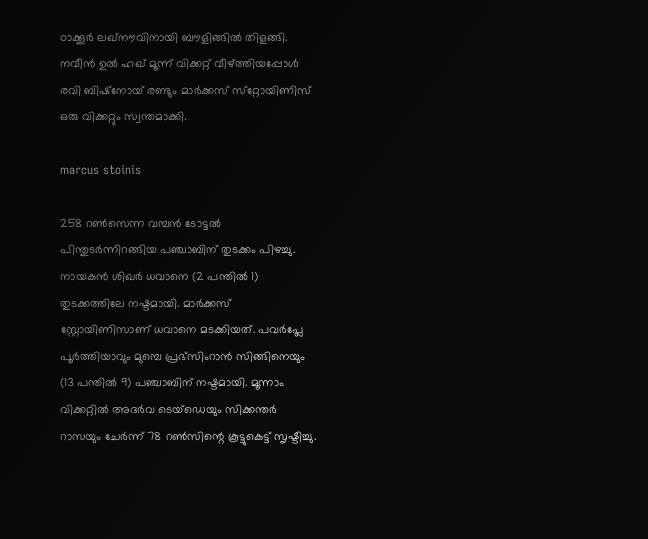ഠാക്കൂര്‍ ലഖ്‌നൗവിനായി ബൗളിങ്ങില്‍ തിളങ്ങി. നവീന്‍ ഉല്‍ ഹഖ് മൂന്ന് വിക്കറ്റ് വീഴ്ത്തിയപ്പോള്‍ രവി ബിഷ്‌നോയ് രണ്ടും മാര്‍ക്കസ് സ്‌റ്റോയിണിസ് ഒരു വിക്കറ്റും സ്വന്തമാക്കി.

marcus stoinis

258 റണ്‍സെന്ന വമ്പന്‍ ടോട്ടല്‍ പിന്തുടര്‍ന്നിറങ്ങിയ പഞ്ചാബിന് തുടക്കം പിഴച്ചു. നായകന്‍ ശിഖര്‍ ധവാനെ (2 പന്തില്‍ 1) തുടക്കത്തിലേ നഷ്ടമായി. മാര്‍ക്കസ് സ്റ്റോയിണിസാണ് ധവാനെ മടക്കിയത്. പവര്‍പ്ലേ പൂര്‍ത്തിയാവും മുമ്പെ പ്രഭ്‌സിംറാന്‍ സിങ്ങിനെയും (13 പന്തില്‍ 9) പഞ്ചാബിന് നഷ്ടമായി. മൂന്നാം വിക്കറ്റില്‍ അദര്‍വ ടെയ്‌ഡെയും സിക്കന്തര്‍ റാസയും ചേര്‍ന്ന് 78 റണ്‍സിന്റെ കൂട്ടുകെട്ട് സൃഷ്ടിച്ചു.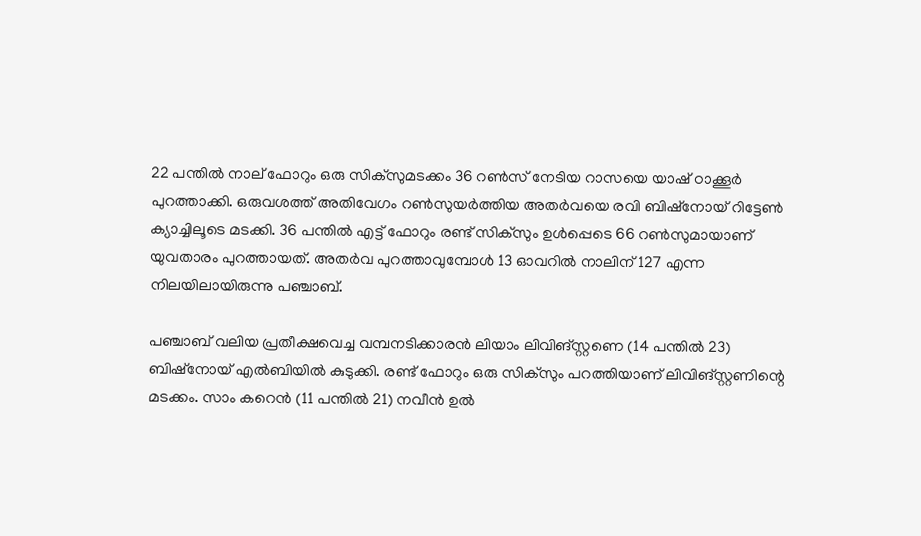22 പന്തില്‍ നാല് ഫോറും ഒരു സിക്‌സുമടക്കം 36 റണ്‍സ് നേടിയ റാസയെ യാഷ് ഠാക്കൂര്‍ പുറത്താക്കി. ഒരുവശത്ത് അതിവേഗം റണ്‍സുയര്‍ത്തിയ അതര്‍വയെ രവി ബിഷ്‌നോയ് റിട്ടേണ്‍ ക്യാച്ചിലൂടെ മടക്കി. 36 പന്തില്‍ എട്ട് ഫോറും രണ്ട് സിക്‌സും ഉള്‍പ്പെടെ 66 റണ്‍സുമായാണ് യുവതാരം പുറത്തായത്. അതര്‍വ പുറത്താവുമ്പോള്‍ 13 ഓവറില്‍ നാലിന് 127 എന്ന നിലയിലായിരുന്നു പഞ്ചാബ്.

പഞ്ചാബ് വലിയ പ്രതീക്ഷവെച്ച വമ്പനടിക്കാരന്‍ ലിയാം ലിവിങ്സ്റ്റണെ (14 പന്തില്‍ 23) ബിഷ്‌നോയ് എല്‍ബിയില്‍ കുടുക്കി. രണ്ട് ഫോറും ഒരു സിക്‌സും പറത്തിയാണ് ലിവിങ്സ്റ്റണിന്റെ മടക്കം. സാം കറെന്‍ (11 പന്തില്‍ 21) നവീന്‍ ഉല്‍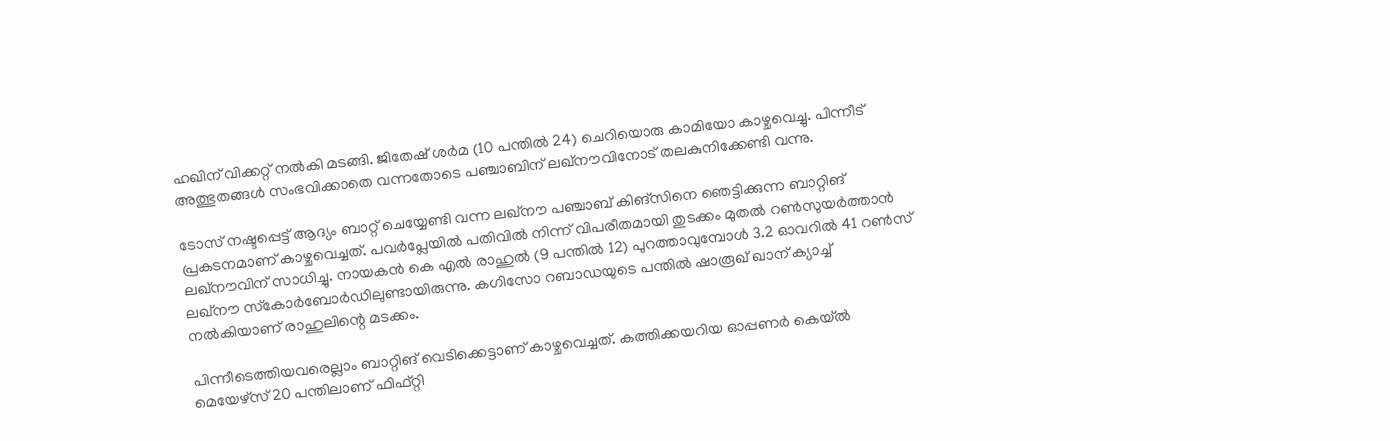ഹഖിന് വിക്കറ്റ് നല്‍കി മടങ്ങി. ജിതേഷ് ശര്‍മ (10 പന്തില്‍ 24) ചെറിയൊരു കാമിയോ കാഴ്ചവെച്ചു. പിന്നീട് അത്ഭുതങ്ങള്‍ സംഭവിക്കാതെ വന്നതോടെ പഞ്ചാബിന് ലഖ്‌നൗവിനോട് തലകുനിക്കേണ്ടി വന്നു.

ടോസ് നഷ്ടപ്പെട്ട് ആദ്യം ബാറ്റ് ചെയ്യേണ്ടി വന്ന ലഖ്‌നൗ പഞ്ചാബ് കിങ്‌സിനെ ഞെട്ടിക്കുന്ന ബാറ്റിങ് പ്രകടനമാണ് കാഴ്ചവെച്ചത്. പവര്‍പ്ലേയില്‍ പതിവില്‍ നിന്ന് വിപരീതമായി തുടക്കം മുതല്‍ റണ്‍സുയര്‍ത്താന്‍ ലഖ്‌നൗവിന് സാധിച്ചു. നായകന്‍ കെ എല്‍ രാഹുല്‍ (9 പന്തില്‍ 12) പുറത്താവുമ്പോള്‍ 3.2 ഓവറില്‍ 41 റണ്‍സ് ലഖ്‌നൗ സ്‌കോര്‍ബോര്‍ഡിലുണ്ടായിരുന്നു. കഗിസോ റബാഡയുടെ പന്തില്‍ ഷാരൂഖ് ഖാന് ക്യാച്ച് നല്‍കിയാണ് രാഹുലിന്റെ മടക്കം.

പിന്നീടെത്തിയവരെല്ലാം ബാറ്റിങ് വെടിക്കെട്ടാണ് കാഴ്ചവെച്ചത്. കത്തിക്കയറിയ ഓപ്പണര്‍ കെയ്ല്‍ മെയേഴ്‌സ് 20 പന്തിലാണ് ഫിഫ്റ്റി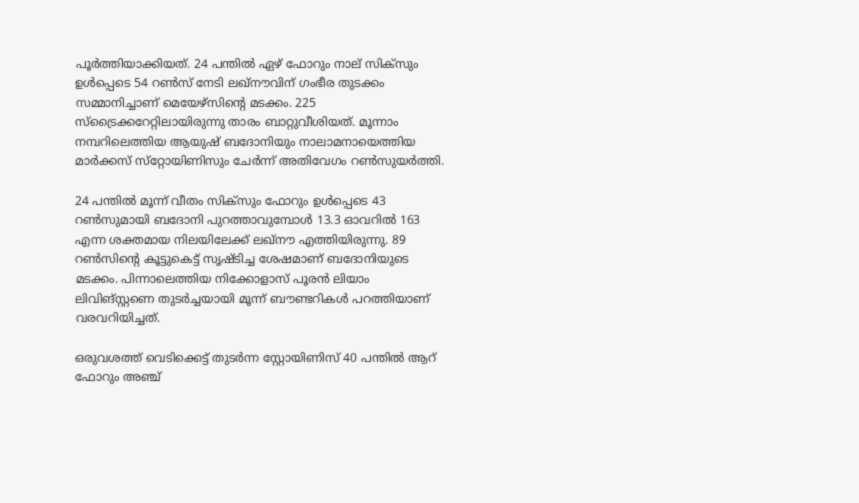പൂര്‍ത്തിയാക്കിയത്. 24 പന്തില്‍ ഏഴ് ഫോറും നാല് സിക്‌സും ഉള്‍പ്പെടെ 54 റണ്‍സ് നേടി ലഖ്‌നൗവിന് ഗംഭീര തുടക്കം സമ്മാനിച്ചാണ് മെയേഴ്‌സിന്റെ മടക്കം. 225 സ്‌ട്രൈക്കറേറ്റിലായിരുന്നു താരം ബാറ്റുവീശിയത്. മൂന്നാം നമ്പറിലെത്തിയ ആയുഷ് ബദോനിയും നാലാമനായെത്തിയ മാര്‍ക്കസ് സ്‌റ്റോയിണിസും ചേര്‍ന്ന് അതിവേഗം റണ്‍സുയര്‍ത്തി.

24 പന്തില്‍ മൂന്ന് വീതം സിക്‌സും ഫോറും ഉള്‍പ്പെടെ 43 റണ്‍സുമായി ബദോനി പുറത്താവുമ്പോള്‍ 13.3 ഓവറില്‍ 163 എന്ന ശക്തമായ നിലയിലേക്ക് ലഖ്‌നൗ എത്തിയിരുന്നു. 89 റണ്‍സിന്റെ കൂട്ടുകെട്ട് സൃഷ്ടിച്ച ശേഷമാണ് ബദോനിയുടെ മടക്കം. പിന്നാലെത്തിയ നിക്കോളാസ് പൂരന്‍ ലിയാം ലിവിങ്സ്റ്റണെ തുടര്‍ച്ചയായി മൂന്ന് ബൗണ്ടറികള്‍ പറത്തിയാണ് വരവറിയിച്ചത്.

ഒരുവശത്ത് വെടിക്കെട്ട് തുടര്‍ന്ന സ്റ്റോയിണിസ് 40 പന്തില്‍ ആറ് ഫോറും അഞ്ച്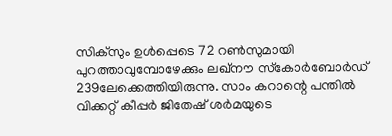സിക്‌സും ഉള്‍പ്പെടെ 72 റണ്‍സുമായി പുറത്താവുമ്പോഴേക്കും ലഖ്‌നൗ സ്‌കോര്‍ബോര്‍ഡ് 239ലേക്കെത്തിയിരുന്നു. സാം കറാന്റെ പന്തില്‍ വിക്കറ്റ് കീപ്പര്‍ ജിതേഷ് ശര്‍മയുടെ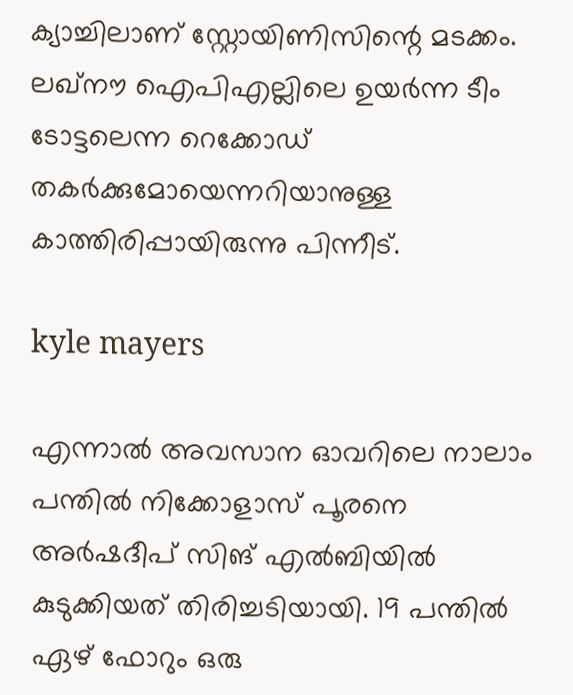ക്യാച്ചിലാണ് സ്റ്റോയിണിസിന്റെ മടക്കം. ലഖ്‌നൗ ഐപിഎല്ലിലെ ഉയര്‍ന്ന ടീം ടോട്ടലെന്ന റെക്കോഡ് തകര്‍ക്കുമോയെന്നറിയാനുള്ള കാത്തിരിപ്പായിരുന്നു പിന്നീട്.

kyle mayers

എന്നാല്‍ അവസാന ഓവറിലെ നാലാം പന്തില്‍ നിക്കോളാസ് പൂരനെ അര്‍ഷദീപ് സിങ് എല്‍ബിയില്‍ കുടുക്കിയത് തിരിച്ചടിയായി. 19 പന്തില്‍ ഏഴ് ഫോറും ഒരു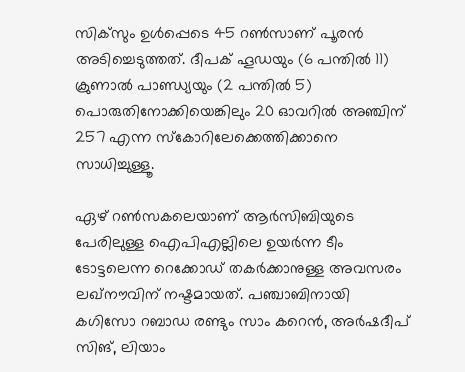സിക്‌സും ഉള്‍പ്പെടെ 45 റണ്‍സാണ് പൂരന്‍ അടിച്ചെടുത്തത്. ദീപക് ഹൂഡയും (6 പന്തില്‍ 11) ക്രുണാല്‍ പാണ്ഡ്യയും (2 പന്തില്‍ 5) പൊരുതിനോക്കിയെങ്കിലും 20 ഓവറില്‍ അഞ്ചിന് 257 എന്ന സ്‌കോറിലേക്കെത്തിക്കാനെ സാധിച്ചുള്ളൂ.

ഏഴ് റണ്‍സകലെയാണ് ആര്‍സിബിയുടെ പേരിലുള്ള ഐപിഎല്ലിലെ ഉയര്‍ന്ന ടീം ടോട്ടലെന്ന റെക്കോഡ് തകര്‍ക്കാനുള്ള അവസരം ലഖ്‌നൗവിന് നഷ്ടമായത്. പഞ്ചാബിനായി കഗിസോ റബാഡ രണ്ടും സാം കറെന്‍, അര്‍ഷദീപ് സിങ്, ലിയാം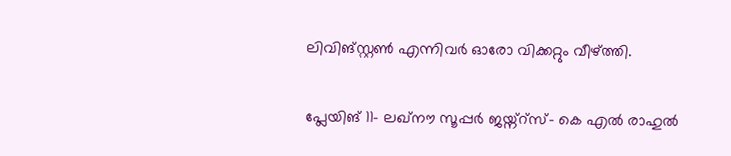ലിവിങ്സ്റ്റണ്‍ എന്നിവര്‍ ഓരോ വിക്കറ്റും വീഴ്ത്തി.

പ്ലേയിങ് 11- ലഖ്‌നൗ സൂപ്പര്‍ ജയ്ന്റ്‌സ്- കെ എല്‍ രാഹുല്‍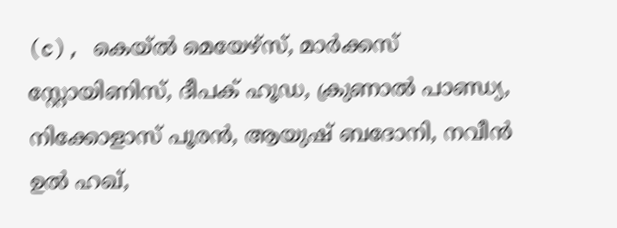(c), കെയ്ല്‍ മെയേഴ്‌സ്, മാര്‍ക്കസ് സ്റ്റോയിണിസ്, ദീപക് ഹൂഡ, ക്രുണാല്‍ പാണ്ഡ്യ, നിക്കോളാസ് പൂരന്‍, ആയുഷ് ബദോനി, നവീന്‍ ഉല്‍ ഹഖ്,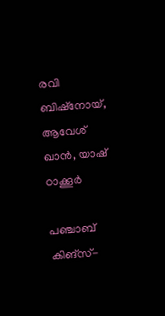രവി ബിഷ്‌നോയ്, ആവേശ് ഖാന്‍, യാഷ് ഠാക്കൂര്‍

പഞ്ചാബ് കിങ്‌സ്-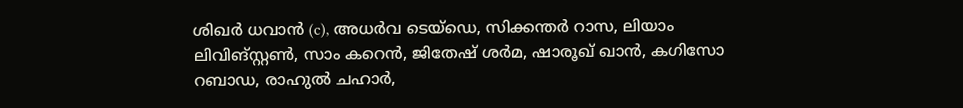ശിഖര്‍ ധവാന്‍ (c), അധര്‍വ ടെയ്‌ഡെ, സിക്കന്തര്‍ റാസ, ലിയാം ലിവിങ്സ്റ്റണ്‍, സാം കറെന്‍, ജിതേഷ് ശര്‍മ, ഷാരൂഖ് ഖാന്‍, കഗിസോ റബാഡ, രാഹുല്‍ ചഹാര്‍,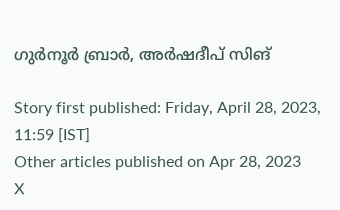ഗുര്‍നൂര്‍ ബ്രാര്‍, അര്‍ഷദീപ് സിങ്

Story first published: Friday, April 28, 2023, 11:59 [IST]
Other articles published on Apr 28, 2023
X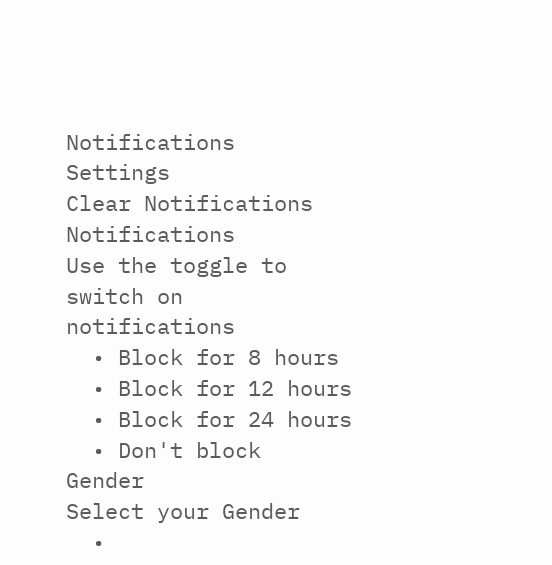Notifications
Settings
Clear Notifications
Notifications
Use the toggle to switch on notifications
  • Block for 8 hours
  • Block for 12 hours
  • Block for 24 hours
  • Don't block
Gender
Select your Gender
  •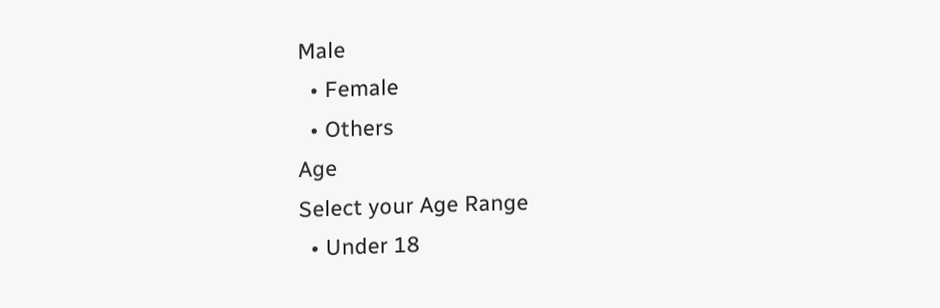Male
  • Female
  • Others
Age
Select your Age Range
  • Under 18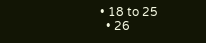• 18 to 25
  • 26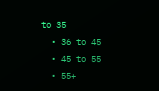to 35
  • 36 to 45
  • 45 to 55
  • 55+